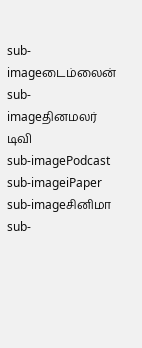sub-imageடைம்லைன்
sub-imageதினமலர் டிவி
sub-imagePodcast
sub-imageiPaper
sub-imageசினிமா
sub-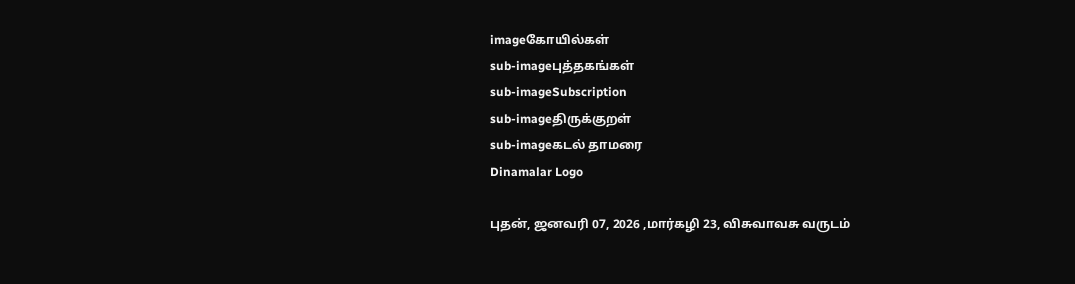imageகோயில்கள்
sub-imageபுத்தகங்கள்
sub-imageSubscription
sub-imageதிருக்குறள்
sub-imageகடல் தாமரை
Dinamalar Logo

புதன், ஜனவரி 07, 2026 ,மார்கழி 23, விசுவாவசு வருடம்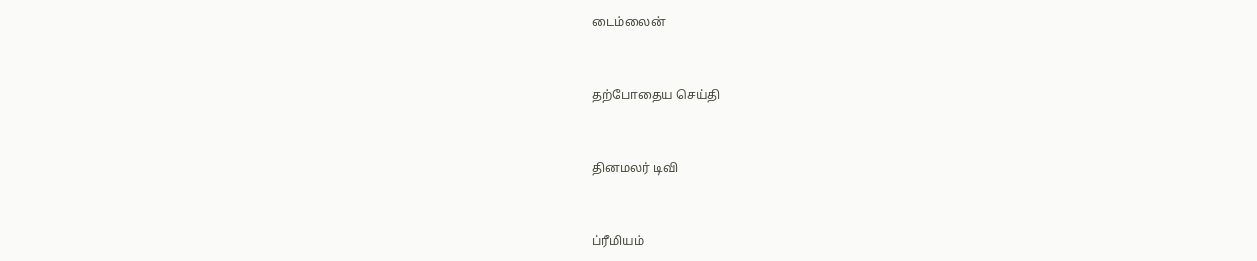டைம்லைன்


தற்போதைய செய்தி


தினமலர் டிவி


ப்ரீமியம்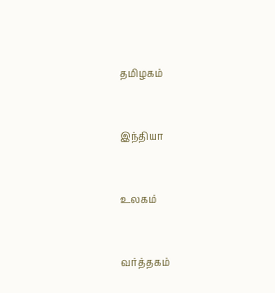தமிழகம்


இந்தியா


உலகம்


வர்த்தகம்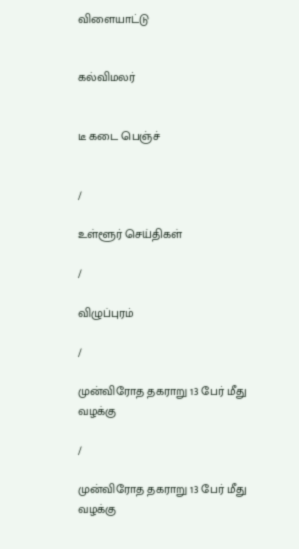விளையாட்டு


கல்விமலர்


டீ கடை பெஞ்ச்


/

உள்ளூர் செய்திகள்

/

விழுப்புரம்

/

முன்விரோத தகராறு 13 பேர் மீது வழக்கு

/

முன்விரோத தகராறு 13 பேர் மீது வழக்கு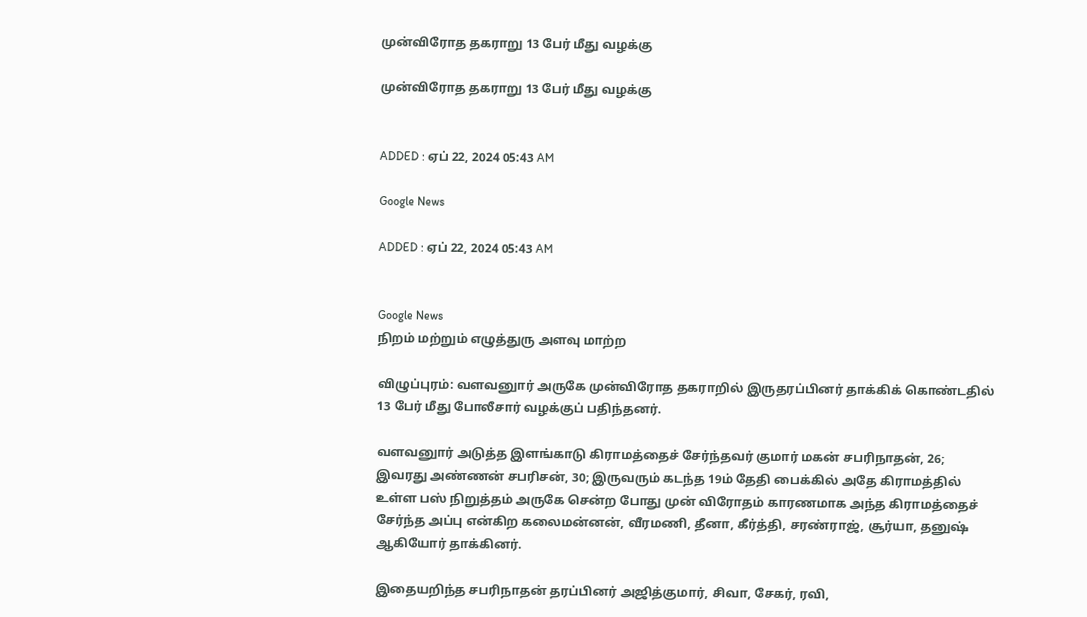முன்விரோத தகராறு 13 பேர் மீது வழக்கு

முன்விரோத தகராறு 13 பேர் மீது வழக்கு


ADDED : ஏப் 22, 2024 05:43 AM

Google News

ADDED : ஏப் 22, 2024 05:43 AM


Google News
நிறம் மற்றும் எழுத்துரு அளவு மாற்ற

விழுப்புரம்: வளவனுார் அருகே முன்விரோத தகராறில் இருதரப்பினர் தாக்கிக் கொண்டதில் 13 பேர் மீது போலீசார் வழக்குப் பதிந்தனர்.

வளவனுார் அடுத்த இளங்காடு கிராமத்தைச் சேர்ந்தவர் குமார் மகன் சபரிநாதன், 26; இவரது அண்ணன் சபரிசன், 30; இருவரும் கடந்த 19ம் தேதி பைக்கில் அதே கிராமத்தில் உள்ள பஸ் நிறுத்தம் அருகே சென்ற போது முன் விரோதம் காரணமாக அந்த கிராமத்தைச் சேர்ந்த அப்பு என்கிற கலைமன்னன், வீரமணி, தீனா, கீர்த்தி, சரண்ராஜ், சூர்யா, தனுஷ் ஆகியோர் தாக்கினர்.

இதையறிந்த சபரிநாதன் தரப்பினர் அஜித்குமார், சிவா, சேகர், ரவி,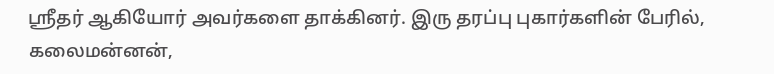ஸ்ரீதர் ஆகியோர் அவர்களை தாக்கினர். இரு தரப்பு புகார்களின் பேரில், கலைமன்னன்,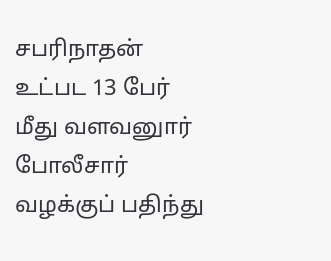சபரிநாதன் உட்பட 13 பேர் மீது வளவனுார் போலீசார் வழக்குப் பதிந்து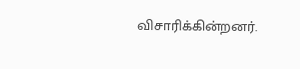விசாரிக்கின்றனர்.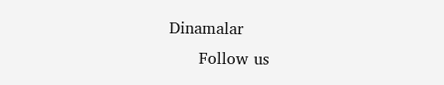Dinamalar
      Follow us